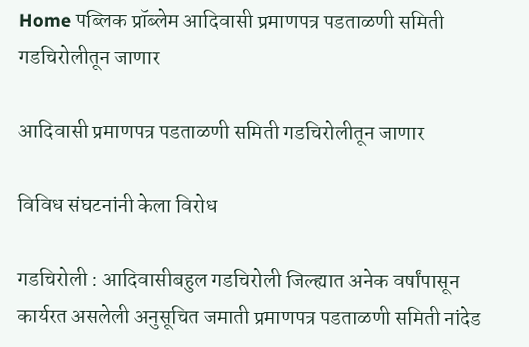Home पब्लिक प्रॉब्लेम आदिवासी प्रमाणपत्र पडताळणी समिती गडचिरोलीतून जाणार

आदिवासी प्रमाणपत्र पडताळणी समिती गडचिरोलीतून जाणार

विविध संघटनांनी केला विरोध

गडचिरोली : आदिवासीबहुल गडचिरोली जिल्ह्यात अनेक वर्षांपासून कार्यरत असलेली अनुसूचित जमाती प्रमाणपत्र पडताळणी समिती नांदेड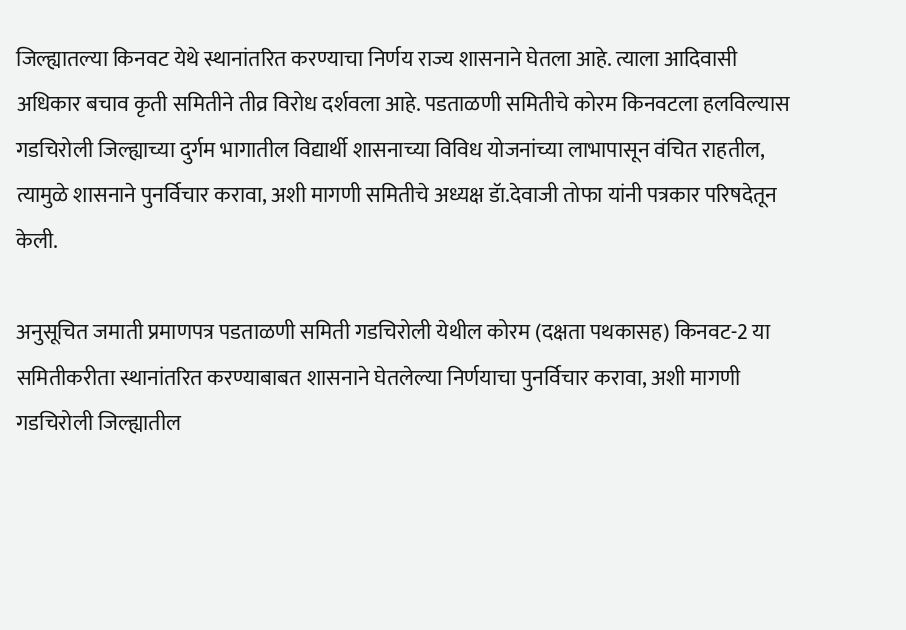जिल्ह्यातल्या किनवट येथे स्थानांतरित करण्याचा निर्णय राज्य शासनाने घेतला आहे. त्याला आदिवासी अधिकार बचाव कृती समितीने तीव्र विरोध दर्शवला आहे. पडताळणी समितीचे कोरम किनवटला हलविल्यास गडचिरोली जिल्ह्याच्या दुर्गम भागातील विद्यार्थी शासनाच्या विविध योजनांच्या लाभापासून वंचित राहतील, त्यामुळे शासनाने पुनर्विचार करावा, अशी मागणी समितीचे अध्यक्ष डॅा.देवाजी तोफा यांनी पत्रकार परिषदेतून केली.

अनुसूचित जमाती प्रमाणपत्र पडताळणी समिती गडचिरोली येथील कोरम (दक्षता पथकासह) किनवट-2 या समितीकरीता स्थानांतरित करण्याबाबत शासनाने घेतलेल्या निर्णयाचा पुनर्विचार करावा, अशी मागणी गडचिरोली जिल्ह्यातील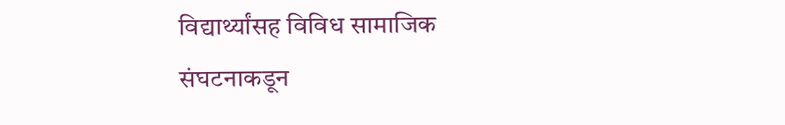विद्यार्थ्यांसह विविध सामाजिक संघटनाकडून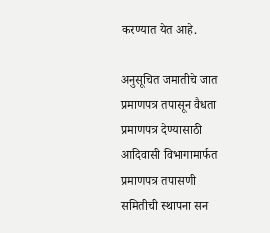करण्यात येत आहे.

अनुसूचित जमातीचे जात प्रमाणपत्र तपासून वैधता प्रमाणपत्र देण्यासाठी आदिवासी विभागामार्फत प्रमाणपत्र तपासणी समितीची स्थापना सन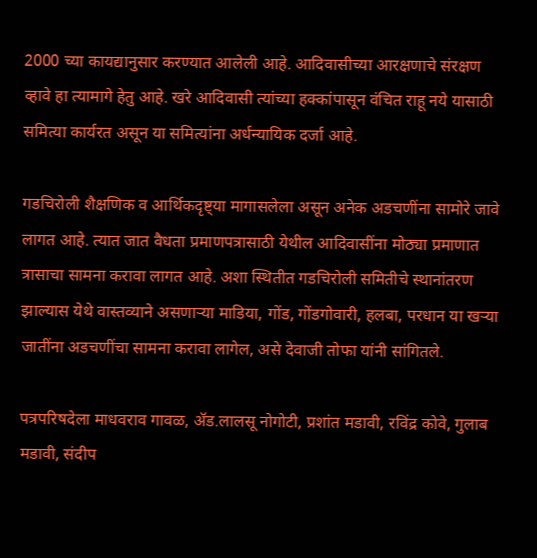2000 च्या कायद्यानुसार करण्यात आलेली आहे. आदिवासीच्या आरक्षणाचे संरक्षण व्हावे हा त्यामागे हेतु आहे. खरे आदिवासी त्यांच्या हक्कांपासून वंचित राहू नये यासाठी समित्या कार्यरत असून या समित्यांना अर्धन्यायिक दर्जा आहे.

गडचिरोली शैक्षणिक व आर्थिकदृष्ट्या मागासलेला असून अनेक अडचणींना सामोरे जावे लागत आहे. त्यात जात वैधता प्रमाणपत्रासाठी येथील आदिवासींना मोठ्या प्रमाणात त्रासाचा सामना करावा लागत आहे. अशा स्थितीत गडचिरोली समितीचे स्थानांतरण झाल्यास येथे वास्तव्याने असणाऱ्या माडिया, गोंड, गोंडगोवारी, हलबा, परधान या खऱ्या जातींना अडचणींचा सामना करावा लागेल, असे देवाजी तोफा यांनी सांगितले.

पत्रपरिषदेला माधवराव गावळ, ॲड.लालसू नोगोटी, प्रशांत मडावी, रविंद्र कोवे, गुलाब मडावी, संदीप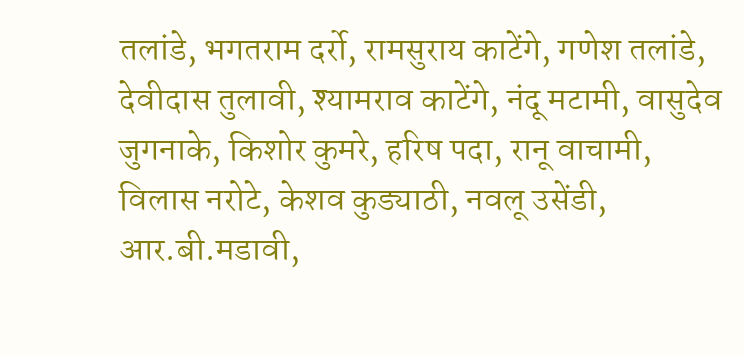तलांडे, भगतराम दर्रो, रामसुराय काटेंगे, गणेश तलांडे, देवीदास तुलावी, श्यामराव काटेंगे, नंदू मटामी, वासुदेव जुगनाके, किशोर कुमरे, हरिष पदा, रानू वाचामी, विलास नरोटे, केशव कुड्याठी, नवलू उसेंडी, आर.बी.मडावी,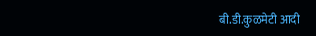बी.डी.कुळमेटी आदी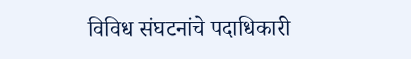विविध संघटनांचे पदाधिकारी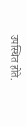उपस्थित होते.